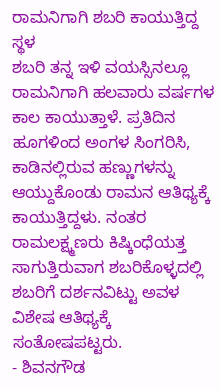ರಾಮನಿಗಾಗಿ ಶಬರಿ ಕಾಯುತ್ತಿದ್ದ ಸ್ಥಳ
ಶಬರಿ ತನ್ನ ಇಳಿ ವಯಸ್ಸಿನಲ್ಲೂ ರಾಮನಿಗಾಗಿ ಹಲವಾರು ವರ್ಷಗಳ ಕಾಲ ಕಾಯುತ್ತಾಳೆ. ಪ್ರತಿದಿನ ಹೂಗಳಿಂದ ಅಂಗಳ ಸಿಂಗರಿಸಿ, ಕಾಡಿನಲ್ಲಿರುವ ಹಣ್ಣುಗಳನ್ನು ಆಯ್ದುಕೊಂಡು ರಾಮನ ಆತಿಥ್ಯಕ್ಕೆ ಕಾಯುತ್ತಿದ್ದಳು. ನಂತರ ರಾಮಲಕ್ಷ್ಮಣರು ಕಿಷ್ಕಿಂಧೆಯತ್ತ ಸಾಗುತ್ತಿರುವಾಗ ಶಬರಿಕೊಳ್ಳದಲ್ಲಿ ಶಬರಿಗೆ ದರ್ಶನವಿಟ್ಟು ಅವಳ ವಿಶೇಷ ಆತಿಥ್ಯಕ್ಕೆ ಸಂತೋಷಪಟ್ಟರು.
- ಶಿವನಗೌಡ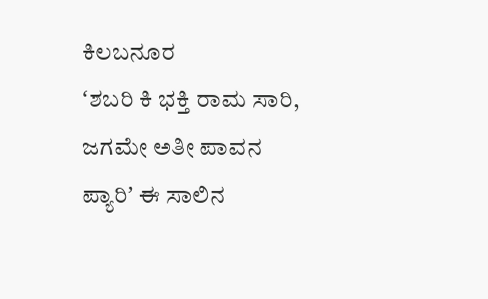ಕಿಲಬನೂರ
ʻಶಬರಿ ಕಿ ಭಕ್ತಿ ರಾಮ ಸಾರಿ, ಜಗಮೇ ಅತೀ ಪಾವನ ಪ್ಯಾರಿʼ ಈ ಸಾಲಿನ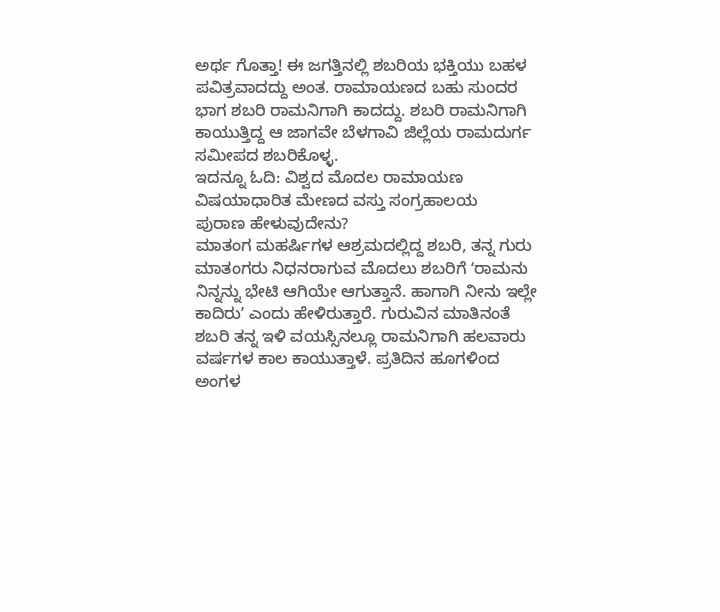ಅರ್ಥ ಗೊತ್ತಾ! ಈ ಜಗತ್ತಿನಲ್ಲಿ ಶಬರಿಯ ಭಕ್ತಿಯು ಬಹಳ ಪವಿತ್ರವಾದದ್ದು ಅಂತ. ರಾಮಾಯಣದ ಬಹು ಸುಂದರ ಭಾಗ ಶಬರಿ ರಾಮನಿಗಾಗಿ ಕಾದದ್ದು. ಶಬರಿ ರಾಮನಿಗಾಗಿ ಕಾಯುತ್ತಿದ್ದ ಆ ಜಾಗವೇ ಬೆಳಗಾವಿ ಜಿಲ್ಲೆಯ ರಾಮದುರ್ಗ ಸಮೀಪದ ಶಬರಿಕೊಳ್ಳ.
ಇದನ್ನೂ ಓದಿ: ವಿಶ್ವದ ಮೊದಲ ರಾಮಾಯಣ ವಿಷಯಾಧಾರಿತ ಮೇಣದ ವಸ್ತು ಸಂಗ್ರಹಾಲಯ
ಪುರಾಣ ಹೇಳುವುದೇನು?
ಮಾತಂಗ ಮಹರ್ಷಿಗಳ ಆಶ್ರಮದಲ್ಲಿದ್ದ ಶಬರಿ, ತನ್ನ ಗುರು ಮಾತಂಗರು ನಿಧನರಾಗುವ ಮೊದಲು ಶಬರಿಗೆ ʻರಾಮನು ನಿನ್ನನ್ನು ಭೇಟಿ ಆಗಿಯೇ ಆಗುತ್ತಾನೆ. ಹಾಗಾಗಿ ನೀನು ಇಲ್ಲೇ ಕಾದಿರುʼ ಎಂದು ಹೇಳಿರುತ್ತಾರೆ. ಗುರುವಿನ ಮಾತಿನಂತೆ ಶಬರಿ ತನ್ನ ಇಳಿ ವಯಸ್ಸಿನಲ್ಲೂ ರಾಮನಿಗಾಗಿ ಹಲವಾರು ವರ್ಷಗಳ ಕಾಲ ಕಾಯುತ್ತಾಳೆ. ಪ್ರತಿದಿನ ಹೂಗಳಿಂದ ಅಂಗಳ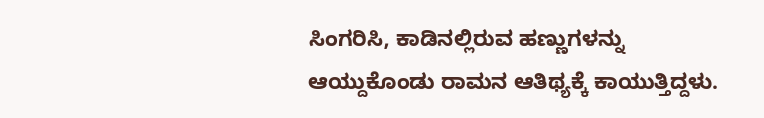ಸಿಂಗರಿಸಿ, ಕಾಡಿನಲ್ಲಿರುವ ಹಣ್ಣುಗಳನ್ನು ಆಯ್ದುಕೊಂಡು ರಾಮನ ಆತಿಥ್ಯಕ್ಕೆ ಕಾಯುತ್ತಿದ್ದಳು.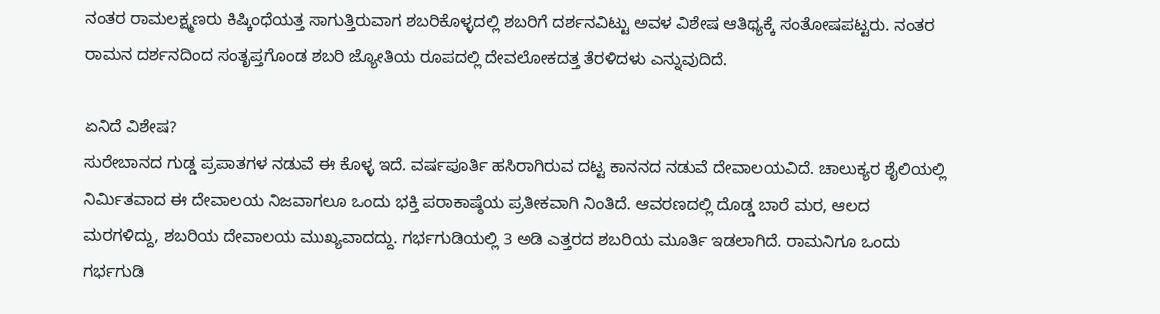ನಂತರ ರಾಮಲಕ್ಷ್ಮಣರು ಕಿಷ್ಕಿಂಧೆಯತ್ತ ಸಾಗುತ್ತಿರುವಾಗ ಶಬರಿಕೊಳ್ಳದಲ್ಲಿ ಶಬರಿಗೆ ದರ್ಶನವಿಟ್ಟು ಅವಳ ವಿಶೇಷ ಆತಿಥ್ಯಕ್ಕೆ ಸಂತೋಷಪಟ್ಟರು. ನಂತರ ರಾಮನ ದರ್ಶನದಿಂದ ಸಂತೃಪ್ತಗೊಂಡ ಶಬರಿ ಜ್ಯೋತಿಯ ರೂಪದಲ್ಲಿ ದೇವಲೋಕದತ್ತ ತೆರಳಿದಳು ಎನ್ನುವುದಿದೆ.

ಏನಿದೆ ವಿಶೇಷ?
ಸುರೇಬಾನದ ಗುಡ್ಡ ಪ್ರಪಾತಗಳ ನಡುವೆ ಈ ಕೊಳ್ಳ ಇದೆ. ವರ್ಷಪೂರ್ತಿ ಹಸಿರಾಗಿರುವ ದಟ್ಟ ಕಾನನದ ನಡುವೆ ದೇವಾಲಯವಿದೆ. ಚಾಲುಕ್ಯರ ಶೈಲಿಯಲ್ಲಿ ನಿರ್ಮಿತವಾದ ಈ ದೇವಾಲಯ ನಿಜವಾಗಲೂ ಒಂದು ಭಕ್ತಿ ಪರಾಕಾಷ್ಠೆಯ ಪ್ರತೀಕವಾಗಿ ನಿಂತಿದೆ. ಆವರಣದಲ್ಲಿ ದೊಡ್ಡ ಬಾರೆ ಮರ, ಆಲದ ಮರಗಳಿದ್ದು, ಶಬರಿಯ ದೇವಾಲಯ ಮುಖ್ಯವಾದದ್ದು. ಗರ್ಭಗುಡಿಯಲ್ಲಿ 3 ಅಡಿ ಎತ್ತರದ ಶಬರಿಯ ಮೂರ್ತಿ ಇಡಲಾಗಿದೆ. ರಾಮನಿಗೂ ಒಂದು ಗರ್ಭಗುಡಿ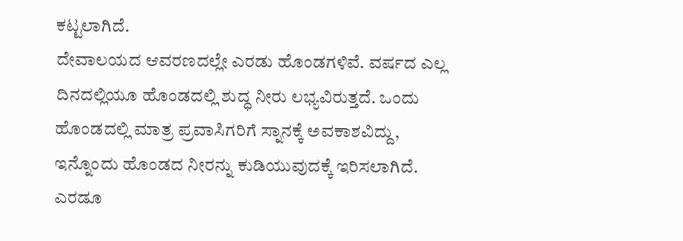ಕಟ್ಟಲಾಗಿದೆ.
ದೇವಾಲಯದ ಆವರಣದಲ್ಲೇ ಎರಡು ಹೊಂಡಗಳಿವೆ. ವರ್ಷದ ಎಲ್ಲ ದಿನದಲ್ಲಿಯೂ ಹೊಂಡದಲ್ಲಿ ಶುದ್ಧ ನೀರು ಲಭ್ಯವಿರುತ್ತದೆ. ಒಂದು ಹೊಂಡದಲ್ಲಿ ಮಾತ್ರ ಪ್ರವಾಸಿಗರಿಗೆ ಸ್ನಾನಕ್ಕೆ ಅವಕಾಶವಿದ್ದು, ಇನ್ನೊಂದು ಹೊಂಡದ ನೀರನ್ನು ಕುಡಿಯುವುದಕ್ಕೆ ಇರಿಸಲಾಗಿದೆ. ಎರಡೂ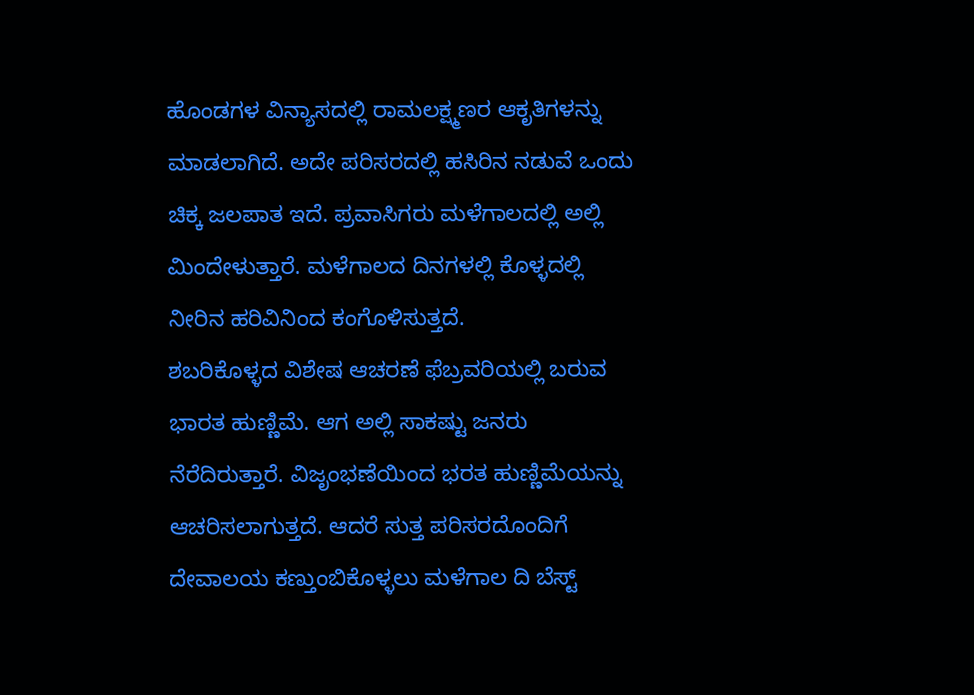ಹೊಂಡಗಳ ವಿನ್ಯಾಸದಲ್ಲಿ ರಾಮಲಕ್ಷ್ಮಣರ ಆಕೃತಿಗಳನ್ನು ಮಾಡಲಾಗಿದೆ. ಅದೇ ಪರಿಸರದಲ್ಲಿ ಹಸಿರಿನ ನಡುವೆ ಒಂದು ಚಿಕ್ಕ ಜಲಪಾತ ಇದೆ. ಪ್ರವಾಸಿಗರು ಮಳೆಗಾಲದಲ್ಲಿ ಅಲ್ಲಿ ಮಿಂದೇಳುತ್ತಾರೆ. ಮಳೆಗಾಲದ ದಿನಗಳಲ್ಲಿ ಕೊಳ್ಳದಲ್ಲಿ ನೀರಿನ ಹರಿವಿನಿಂದ ಕಂಗೊಳಿಸುತ್ತದೆ.
ಶಬರಿಕೊಳ್ಳದ ವಿಶೇಷ ಆಚರಣೆ ಫೆಬ್ರವರಿಯಲ್ಲಿ ಬರುವ ಭಾರತ ಹುಣ್ಣಿಮೆ. ಆಗ ಅಲ್ಲಿ ಸಾಕಷ್ಟು ಜನರು ನೆರೆದಿರುತ್ತಾರೆ. ವಿಜೃಂಭಣೆಯಿಂದ ಭರತ ಹುಣ್ಣಿಮೆಯನ್ನು ಆಚರಿಸಲಾಗುತ್ತದೆ. ಆದರೆ ಸುತ್ತ ಪರಿಸರದೊಂದಿಗೆ ದೇವಾಲಯ ಕಣ್ತುಂಬಿಕೊಳ್ಳಲು ಮಳೆಗಾಲ ದಿ ಬೆಸ್ಟ್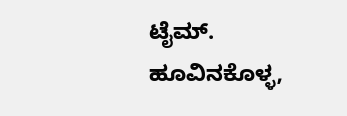ಟೈಮ್. ಹೂವಿನಕೊಳ್ಳ,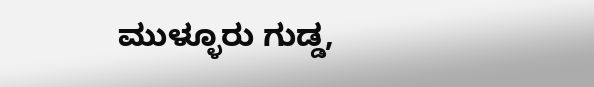ಮುಳ್ಳೂರು ಗುಡ್ಡ,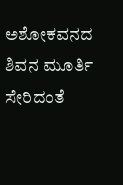ಅಶೋಕವನದ ಶಿವನ ಮೂರ್ತಿ ಸೇರಿದಂತೆ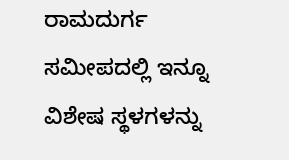ರಾಮದುರ್ಗ ಸಮೀಪದಲ್ಲಿ ಇನ್ನೂ ವಿಶೇಷ ಸ್ಥಳಗಳನ್ನು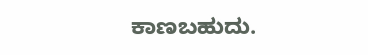ಕಾಣಬಹುದು.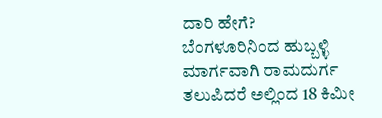ದಾರಿ ಹೇಗೆ?
ಬೆಂಗಳೂರಿನಿಂದ ಹುಬ್ಬಳ್ಳಿ ಮಾರ್ಗವಾಗಿ ರಾಮದುರ್ಗ ತಲುಪಿದರೆ ಅಲ್ಲಿಂದ 18 ಕಿಮೀ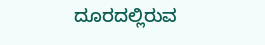ದೂರದಲ್ಲಿರುವ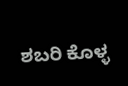ಶಬರಿ ಕೊಳ್ಳ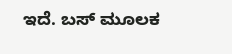ಇದೆ. ಬಸ್ ಮೂಲಕ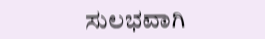ಸುಲಭವಾಗಿ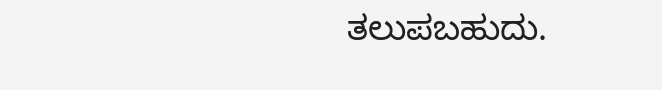ತಲುಪಬಹುದು.